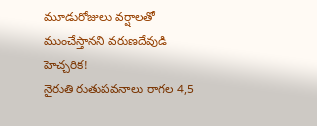మూడురోజులు వర్షాలతో ముంచేస్తానని వరుణదేవుడి హెచ్చరిక!
నైరుతి రుతుపవనాలు రాగల 4,5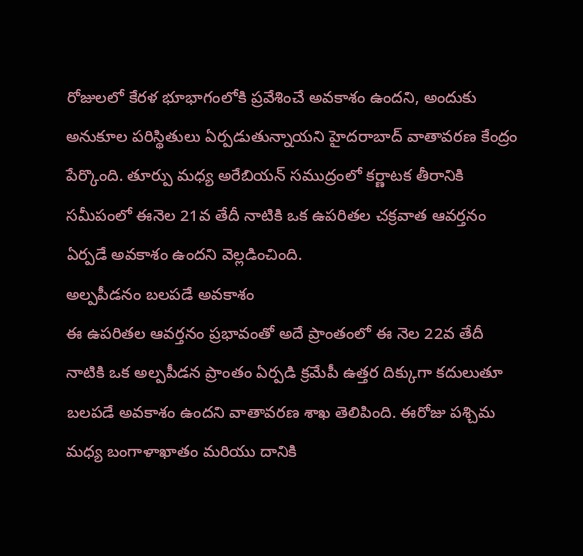రోజులలో కేరళ భూభాగంలోకి ప్రవేశించే అవకాశం ఉందని, అందుకు అనుకూల పరిస్థితులు ఏర్పడుతున్నాయని హైదరాబాద్ వాతావరణ కేంద్రం పేర్కొంది. తూర్పు మధ్య అరేబియన్ సముద్రంలో కర్ణాటక తీరానికి సమీపంలో ఈనెల 21వ తేదీ నాటికి ఒక ఉపరితల చక్రవాత ఆవర్తనం ఏర్పడే అవకాశం ఉందని వెల్లడించింది.
అల్పపీడనం బలపడే అవకాశం
ఈ ఉపరితల ఆవర్తనం ప్రభావంతో అదే ప్రాంతంలో ఈ నెల 22వ తేదీ నాటికి ఒక అల్పపీడన ప్రాంతం ఏర్పడి క్రమేపీ ఉత్తర దిక్కుగా కదులుతూ బలపడే అవకాశం ఉందని వాతావరణ శాఖ తెలిపింది. ఈరోజు పశ్చిమ మధ్య బంగాళాఖాతం మరియు దానికి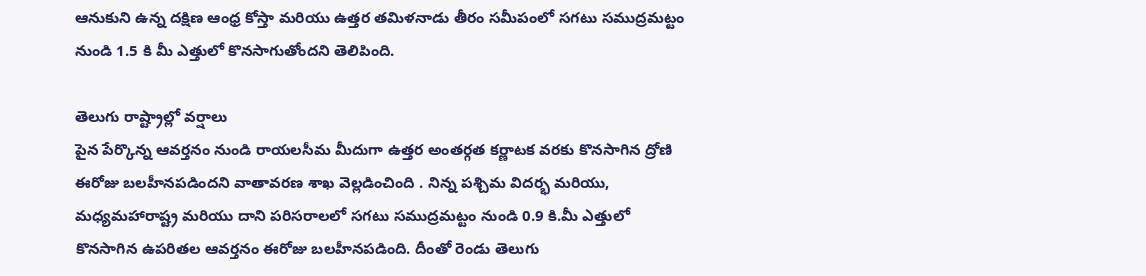ఆనుకుని ఉన్న దక్షిణ ఆంధ్ర కోస్తా మరియు ఉత్తర తమిళనాడు తీరం సమీపంలో సగటు సముద్రమట్టం నుండి 1.5 కి మీ ఎత్తులో కొనసాగుతోందని తెలిపింది.

తెలుగు రాష్ట్రాల్లో వర్షాలు
పైన పేర్కొన్న ఆవర్తనం నుండి రాయలసీమ మీదుగా ఉత్తర అంతర్గత కర్ణాటక వరకు కొనసాగిన ద్రోణి ఈరోజు బలహీనపడిందని వాతావరణ శాఖ వెల్లడించింది . నిన్న పశ్చిమ విదర్భ మరియు, మధ్యమహారాష్ట్ర మరియు దాని పరిసరాలలో సగటు సముద్రమట్టం నుండి 0.9 కి.మీ ఎత్తులో కొనసాగిన ఉపరితల ఆవర్తనం ఈరోజు బలహీనపడింది. దీంతో రెండు తెలుగు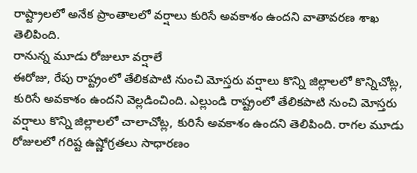రాష్ట్రాలలో అనేక ప్రాంతాలలో వర్షాలు కురిసే అవకాశం ఉందని వాతావరణ శాఖ తెలిపింది.
రానున్న మూడు రోజులూ వర్షాలే
ఈరోజు, రేపు రాష్ట్రంలో తేలికపాటి నుంచి మోస్తరు వర్షాలు కొన్ని జిల్లాలలో కొన్నిచోట్ల, కురిసే అవకాశం ఉందని వెల్లడించింది. ఎల్లుండి రాష్ట్రంలో తేలికపాటి నుంచి మోస్తరు వర్షాలు కొన్ని జిల్లాలలో చాలాచోట్ల, కురిసే అవకాశం ఉందని తెలిపింది. రాగల మూడు రోజులలో గరిష్ట ఉష్ణోగ్రతలు సాధారణం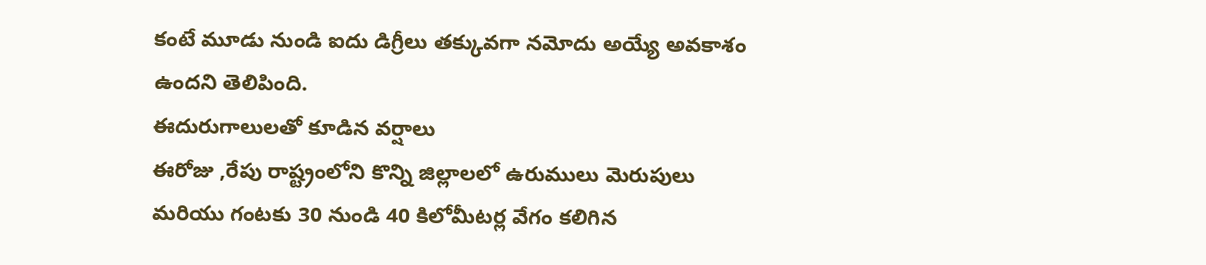కంటే మూడు నుండి ఐదు డిగ్రీలు తక్కువగా నమోదు అయ్యే అవకాశం ఉందని తెలిపింది.
ఈదురుగాలులతో కూడిన వర్షాలు
ఈరోజు ,రేపు రాష్ట్రంలోని కొన్ని జిల్లాలలో ఉరుములు మెరుపులు మరియు గంటకు 30 నుండి 40 కిలోమీటర్ల వేగం కలిగిన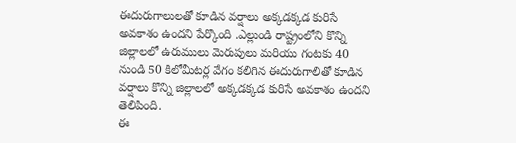ఈదురుగాలులతో కూడిన వర్షాలు అక్కడక్కడ కురిసే అవకాశం ఉందని పేర్కొంది .ఎల్లుండి రాష్ట్రంలోని కొన్ని జిల్లాలలో ఉరుములు మెరుపులు మరియు గంటకు 40 నుండి 50 కిలోమీటర్ల వేగం కలిగిన ఈదురుగాలితో కూడిన వర్షాలు కొన్ని జిల్లాలలో అక్కడక్కడ కురిసే అవకాశం ఉందని తెలిపింది.
ఈ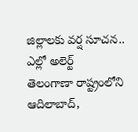జిల్లాలకు వర్ష సూచన.. ఎల్లో అలెర్ట్
తెలంగాణా రాష్ట్రంలోని ఆదిలాబాద్,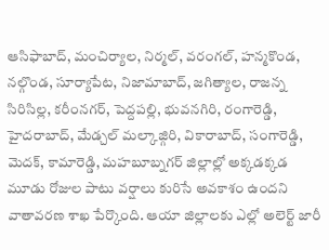ఆసిఫాబాద్, మంచిర్యాల, నిర్మల్, వరంగల్, హన్మకొండ, నల్గొండ, సూర్యాపేట, నిజామాబాద్, జగిత్యాల, రాజన్న సిరిసిల్ల, కరీంనగర్, పెద్దపల్లి, భువనగిరి, రంగారెడ్డి, హైదరాబాద్, మేడ్చల్ మల్కాజ్గిరి, వికారాబాద్, సంగారెడ్డి, మెదక్, కామారెడ్డి, మహబూబ్నగర్ జిల్లాల్లో అక్కడక్కడ మూడు రోజుల పాటు వర్షాలు కురిసే అవకాశం ఉందని వాతావరణ శాఖ పేర్కొంది. ఆయా జిల్లాలకు ఎల్లో అలెర్ట్ జారీ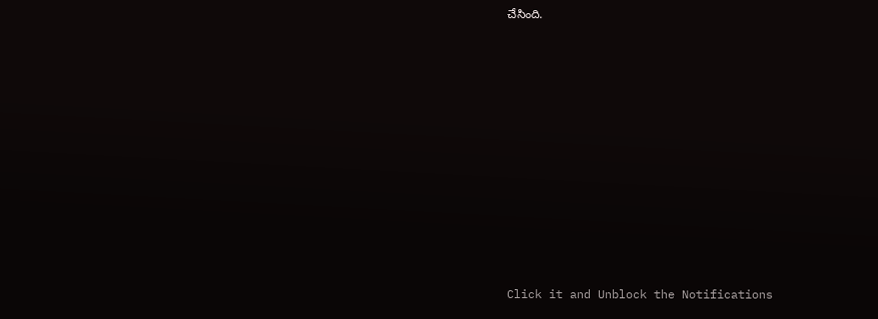చేసింది.












Click it and Unblock the Notifications